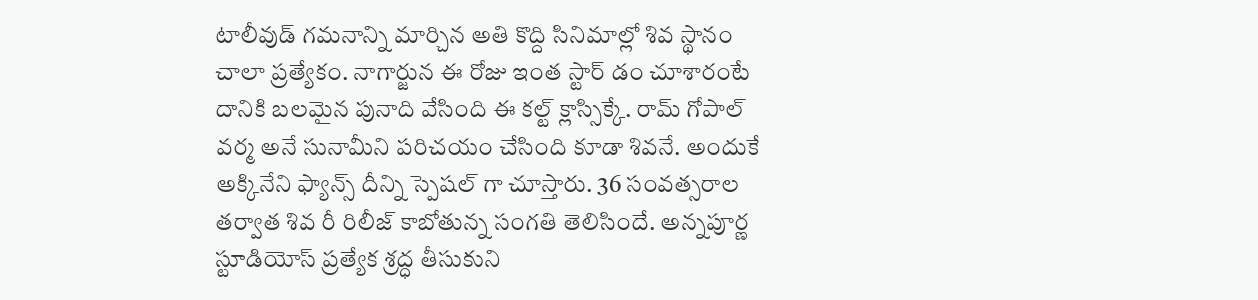టాలీవుడ్ గమనాన్ని మార్చిన అతి కొద్ది సినిమాల్లో శివ స్థానం చాలా ప్రత్యేకం. నాగార్జున ఈ రోజు ఇంత స్టార్ డం చూశారంటే దానికి బలమైన పునాది వేసింది ఈ కల్ట్ క్లాస్సిక్కే. రామ్ గోపాల్ వర్మ అనే సునామీని పరిచయం చేసింది కూడా శివనే. అందుకే అక్కినేని ఫ్యాన్స్ దీన్ని స్పెషల్ గా చూస్తారు. 36 సంవత్సరాల తర్వాత శివ రీ రిలీజ్ కాబోతున్న సంగతి తెలిసిందే. అన్నపూర్ణ స్టూడియోస్ ప్రత్యేక శ్రద్ధ తీసుకుని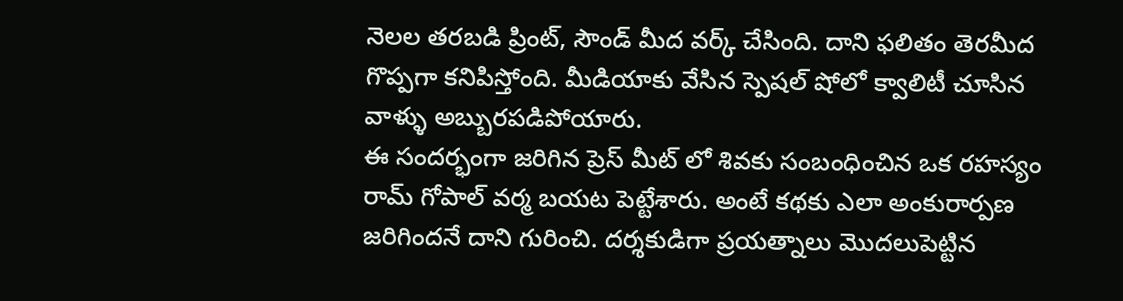నెలల తరబడి ప్రింట్, సౌండ్ మీద వర్క్ చేసింది. దాని ఫలితం తెరమీద గొప్పగా కనిపిస్తోంది. మీడియాకు వేసిన స్పెషల్ షోలో క్వాలిటీ చూసిన వాళ్ళు అబ్బురపడిపోయారు.
ఈ సందర్భంగా జరిగిన ప్రెస్ మీట్ లో శివకు సంబంధించిన ఒక రహస్యం రామ్ గోపాల్ వర్మ బయట పెట్టేశారు. అంటే కథకు ఎలా అంకురార్పణ జరిగిందనే దాని గురించి. దర్శకుడిగా ప్రయత్నాలు మొదలుపెట్టిన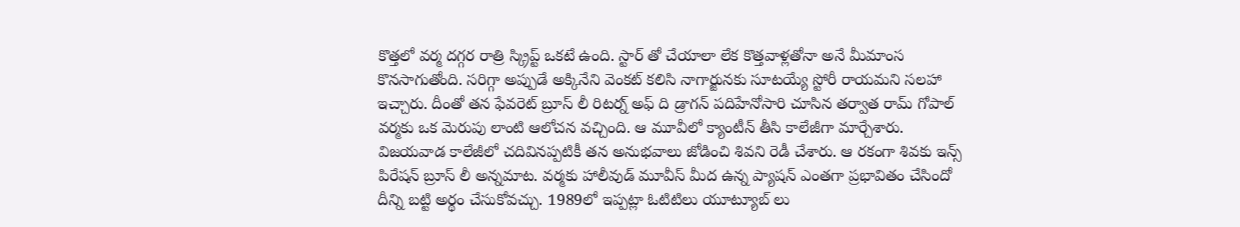కొత్తలో వర్మ దగ్గర రాత్రి స్క్రిప్ట్ ఒకటే ఉంది. స్టార్ తో చేయాలా లేక కొత్తవాళ్లతోనా అనే మీమాంస కొనసాగుతోంది. సరిగ్గా అప్పుడే అక్కినేని వెంకట్ కలిసి నాగార్జునకు సూటయ్యే స్టోరీ రాయమని సలహా ఇచ్చారు. దీంతో తన ఫేవరెట్ బ్రూస్ లీ రిటర్న్ అఫ్ ది డ్రాగన్ పదిహేనోసారి చూసిన తర్వాత రామ్ గోపాల్ వర్మకు ఒక మెరుపు లాంటి ఆలోచన వచ్చింది. ఆ మూవీలో క్యాంటీన్ తీసి కాలేజీగా మార్చేశారు.
విజయవాడ కాలేజీలో చదివినప్పటికీ తన అనుభవాలు జోడించి శివని రెడీ చేశారు. ఆ రకంగా శివకు ఇన్స్ పిరేషన్ బ్రూస్ లీ అన్నమాట. వర్మకు హాలీవుడ్ మూవీస్ మీద ఉన్న ప్యాషన్ ఎంతగా ప్రభావితం చేసిందో దీన్ని బట్టి అర్థం చేసుకోవచ్చు. 1989లో ఇప్పట్లా ఓటిటిలు యూట్యూబ్ లు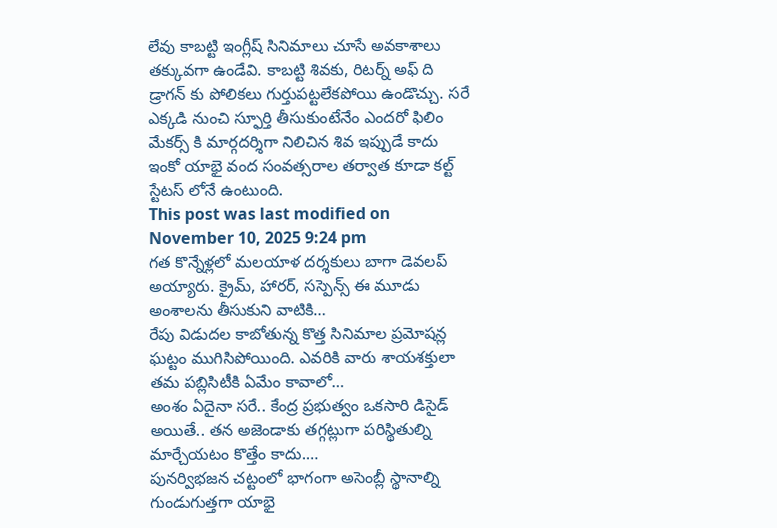లేవు కాబట్టి ఇంగ్లీష్ సినిమాలు చూసే అవకాశాలు తక్కువగా ఉండేవి. కాబట్టి శివకు, రిటర్న్ అఫ్ ది డ్రాగన్ కు పోలికలు గుర్తుపట్టలేకపోయి ఉండొచ్చు. సరే ఎక్కడి నుంచి స్ఫూర్తి తీసుకుంటేనేం ఎందరో ఫిలిం మేకర్స్ కి మార్గదర్శిగా నిలిచిన శివ ఇప్పుడే కాదు ఇంకో యాభై వంద సంవత్సరాల తర్వాత కూడా కల్ట్ స్టేటస్ లోనే ఉంటుంది.
This post was last modified on November 10, 2025 9:24 pm
గత కొన్నేళ్లలో మలయాళ దర్శకులు బాగా డెవలప్ అయ్యారు. క్రైమ్, హారర్, సస్పెన్స్ ఈ మూడు అంశాలను తీసుకుని వాటికి…
రేపు విడుదల కాబోతున్న కొత్త సినిమాల ప్రమోషన్ల ఘట్టం ముగిసిపోయింది. ఎవరికి వారు శాయశక్తులా తమ పబ్లిసిటీకి ఏమేం కావాలో…
అంశం ఏదైనా సరే.. కేంద్ర ప్రభుత్వం ఒకసారి డిసైడ్ అయితే.. తన అజెండాకు తగ్గట్లుగా పరిస్థితుల్ని మార్చేయటం కొత్తేం కాదు.…
పునర్విభజన చట్టంలో భాగంగా అసెంబ్లీ స్థానాల్ని గుండుగుత్తగా యాభై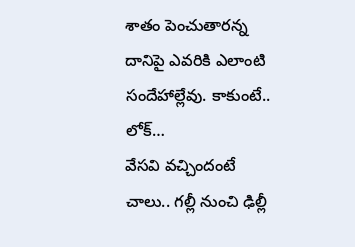శాతం పెంచుతారన్న దానిపై ఎవరికి ఎలాంటి సందేహాల్లేవు. కాకుంటే.. లోక్…
వేసవి వచ్చిందంటే చాలు.. గల్లీ నుంచి ఢిల్లీ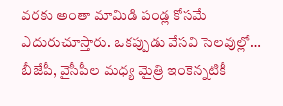వరకు అంతా మామిడి పండ్ల కోసమే ఎదురుచూస్తారు. ఒకప్పుడు వేసవి సెలవుల్లో…
బీజేపీ, వైసీపీల మధ్య మైత్రి ఇంకెన్నటికీ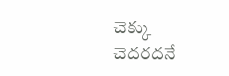చెక్కు చెదరదనే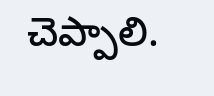చెప్పాలి.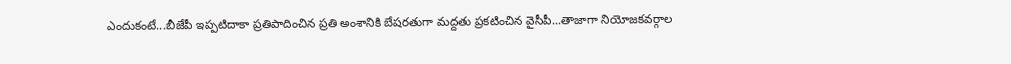ఎందుకంటే...బీజేపీ ఇప్పటిదాకా ప్రతిపాదించిన ప్రతి అంశానికి బేషరతుగా మద్దతు ప్రకటించిన వైసీపీ...తాజాగా నియోజకవర్గాల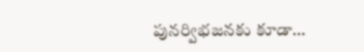పునర్విభజనకు కూడా…